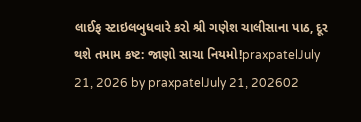લાઈફ સ્ટાઇલબુધવારે કરો શ્રી ગણેશ ચાલીસાના પાઠ, દૂર થશે તમામ કષ્ટ: જાણો સાચા નિયમો!praxpatelJuly 21, 2026 by praxpatelJuly 21, 202602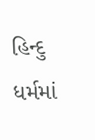હિન્દુ ધર્મમાં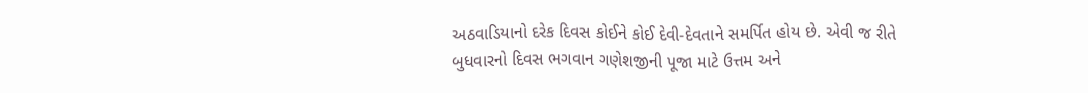અઠવાડિયાનો દરેક દિવસ કોઈને કોઈ દેવી-દેવતાને સમર્પિત હોય છે. એવી જ રીતે બુધવારનો દિવસ ભગવાન ગણેશજીની પૂજા માટે ઉત્તમ અને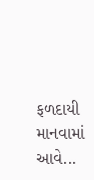ફળદાયી માનવામાં આવે...